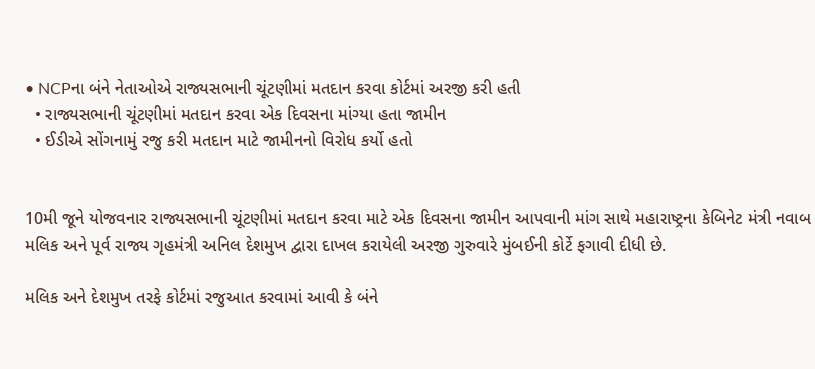• NCPના બંને નેતાઓએ રાજ્યસભાની ચૂંટણીમાં મતદાન કરવા કોર્ટમાં અરજી કરી હતી
  • રાજ્યસભાની ચૂંટણીમાં મતદાન કરવા એક દિવસના માંગ્યા હતા જામીન
  • ઈડીએ સોંગનામું રજુ કરી મતદાન માટે જામીનનો વિરોધ કર્યો હતો


10મી જૂને યોજવનાર રાજ્યસભાની ચૂંટણીમાં મતદાન કરવા માટે એક દિવસના જામીન આપવાની માંગ સાથે મહારાષ્ટ્રના કેબિનેટ મંત્રી નવાબ મલિક અને પૂર્વ રાજ્ય ગૃહમંત્રી અનિલ દેશમુખ દ્વારા દાખલ કરાયેલી અરજી ગુરુવારે મુંબઈની કોર્ટે ફગાવી દીધી છે.

મલિક અને દેશમુખ તરફે કોર્ટમાં રજુઆત કરવામાં આવી કે બંને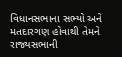વિધાનસભાના સભ્યો અને મતદારગણ હોવાથી તેમને રાજ્યસભાની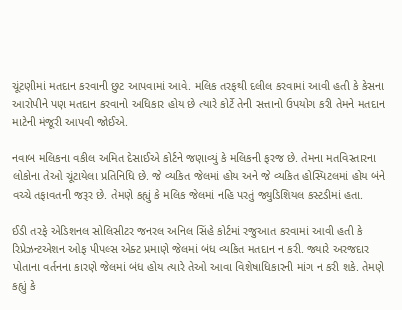ચૂંટણીમાં મતદાન કરવાની છુટ આપવામાં આવે. મલિક તરફથી દલીલ કરવામાં આવી હતી કે કેસના આરોપીને પણ મતદાન કરવાનો અધિકાર હોય છે ત્યારે કોર્ટે તેની સત્તાનો ઉપયોગ કરી તેમને મતદાન માટેની મંજૂરી આપવી જોઈએ.

નવાબ મલિકના વકીલ અમિત દેસાઈએ કોર્ટને જણાવ્યું કે મલિકની ફરજ છે. તેમના મતવિસ્તારના લોકોના તેઓ ચૂંટાયેલા પ્રતિનિધિ છે. જે વ્યકિત જેલમાં હોય અને જે વ્યકિત હોસ્પિટલમાં હોય બંને વચ્ચે તફાવતની જરૂર છે. તેમણે કહ્યું કે મલિક જેલમાં નહિ પરતું જ્યુડિશિયલ કસ્ટડીમાં હતા.

ઈડી તરફે એડિશનલ સોલિસીટર જનરલ અનિલ સિંહે કોર્ટમાં રજુઆત કરવામાં આવી હતી કે રિપ્રેઝન્ટએશન ઓફ પીપલ્સ એક્ટ પ્રમાણે જેલમાં બંધ વ્યકિત મતદાન ન કરી. જ્યારે અરજદાર પોતાના વર્તનના કારણે જેલમાં બંધ હોય ત્યારે તેઓ આવા વિશેષાધિકારની માંગ ન કરી શકે. તેમણે કહ્યું કે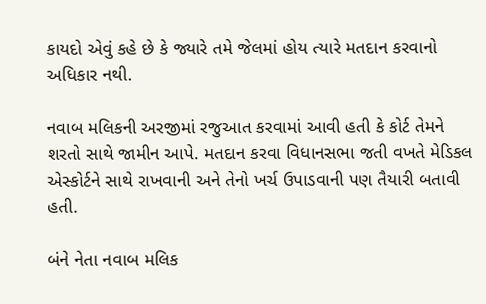કાયદો એવું કહે છે કે જ્યારે તમે જેલમાં હોય ત્યારે મતદાન કરવાનો અધિકાર નથી.

નવાબ મલિકની અરજીમાં રજુઆત કરવામાં આવી હતી કે કોર્ટ તેમને શરતો સાથે જામીન આપે. મતદાન કરવા વિધાનસભા જતી વખતે મેડિકલ એસ્કોર્ટને સાથે રાખવાની અને તેનો ખર્ચ ઉપાડવાની પણ તૈયારી બતાવી હતી.

બંને નેતા નવાબ મલિક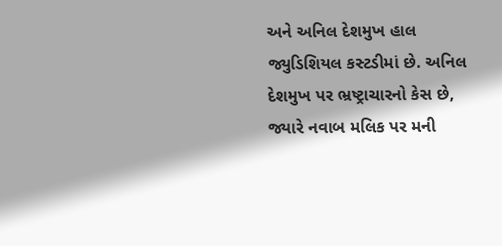અને અનિલ દેશમુખ હાલ જ્યુડિશિયલ કસ્ટડીમાં છે. અનિલ દેશમુખ પર ભ્રષ્ટ્રાચારનો કેસ છે, જ્યારે નવાબ મલિક પર મની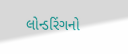લોન્ડરિંગનો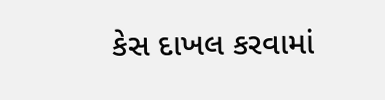કેસ દાખલ કરવામાં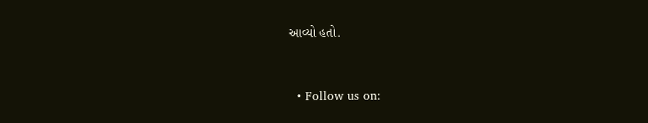આવ્યો હતો.


  • Follow us on: